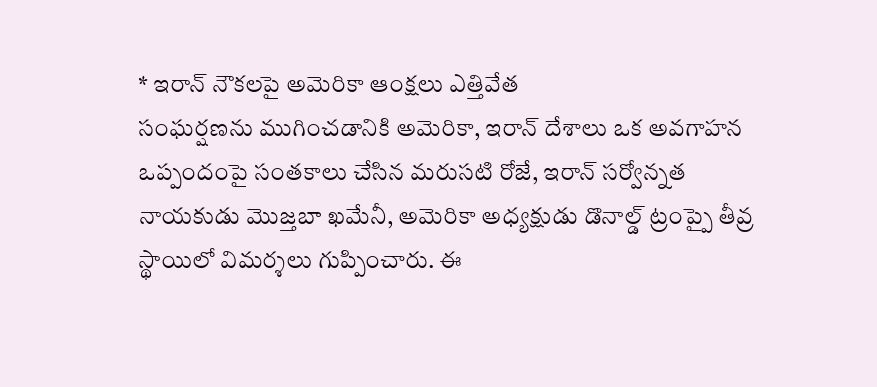* ఇరాన్ నౌకలపై అమెరికా ఆంక్షలు ఎత్తివేత
సంఘర్షణను ముగించడానికి అమెరికా, ఇరాన్ దేశాలు ఒక అవగాహన ఒప్పందంపై సంతకాలు చేసిన మరుసటి రోజే, ఇరాన్ సర్వోన్నత నాయకుడు మొజ్తబా ఖమేనీ, అమెరికా అధ్యక్షుడు డొనాల్డ్ ట్రంప్పై తీవ్ర స్థాయిలో విమర్శలు గుప్పించారు. ఈ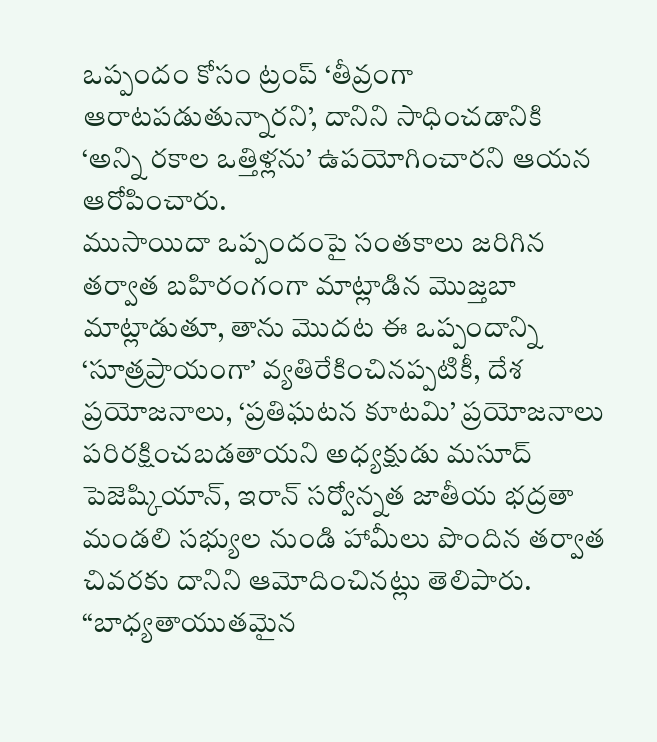ఒప్పందం కోసం ట్రంప్ ‘తీవ్రంగా ఆరాటపడుతున్నారని’, దానిని సాధించడానికి ‘అన్ని రకాల ఒత్తిళ్లను’ ఉపయోగించారని ఆయన ఆరోపించారు.
ముసాయిదా ఒప్పందంపై సంతకాలు జరిగిన తర్వాత బహిరంగంగా మాట్లాడిన మొజ్తబా మాట్లాడుతూ, తాను మొదట ఈ ఒప్పందాన్ని ‘సూత్రప్రాయంగా’ వ్యతిరేకించినప్పటికీ, దేశ ప్రయోజనాలు, ‘ప్రతిఘటన కూటమి’ ప్రయోజనాలు పరిరక్షించబడతాయని అధ్యక్షుడు మసూద్ పెజెష్కియాన్, ఇరాన్ సర్వోన్నత జాతీయ భద్రతా మండలి సభ్యుల నుండి హామీలు పొందిన తర్వాత చివరకు దానిని ఆమోదించినట్లు తెలిపారు.
“బాధ్యతాయుతమైన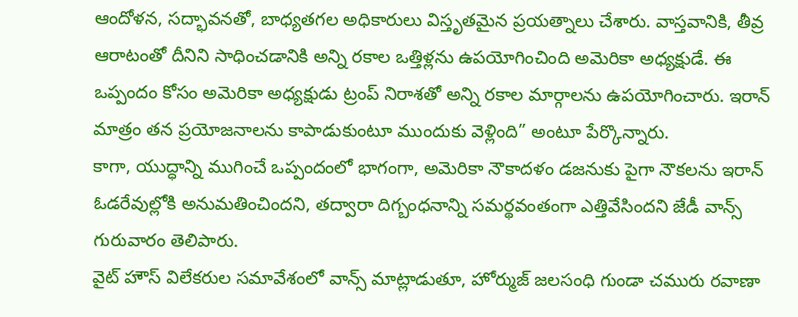ఆందోళన, సద్భావనతో, బాధ్యతగల అధికారులు విస్తృతమైన ప్రయత్నాలు చేశారు. వాస్తవానికి, తీవ్ర ఆరాటంతో దీనిని సాధించడానికి అన్ని రకాల ఒత్తిళ్లను ఉపయోగించింది అమెరికా అధ్యక్షుడే. ఈ ఒప్పందం కోసం అమెరికా అధ్యక్షుడు ట్రంప్ నిరాశతో అన్ని రకాల మార్గాలను ఉపయోగించారు. ఇరాన్ మాత్రం తన ప్రయోజనాలను కాపాడుకుంటూ ముందుకు వెళ్లింది” అంటూ పేర్కొన్నారు.
కాగా, యుద్ధాన్ని ముగించే ఒప్పందంలో భాగంగా, అమెరికా నౌకాదళం డజనుకు పైగా నౌకలను ఇరాన్ ఓడరేవుల్లోకి అనుమతించిందని, తద్వారా దిగ్బంధనాన్ని సమర్థవంతంగా ఎత్తివేసిందని జేడీ వాన్స్ గురువారం తెలిపారు.
వైట్ హౌస్ విలేకరుల సమావేశంలో వాన్స్ మాట్లాడుతూ, హోర్ముజ్ జలసంధి గుండా చమురు రవాణా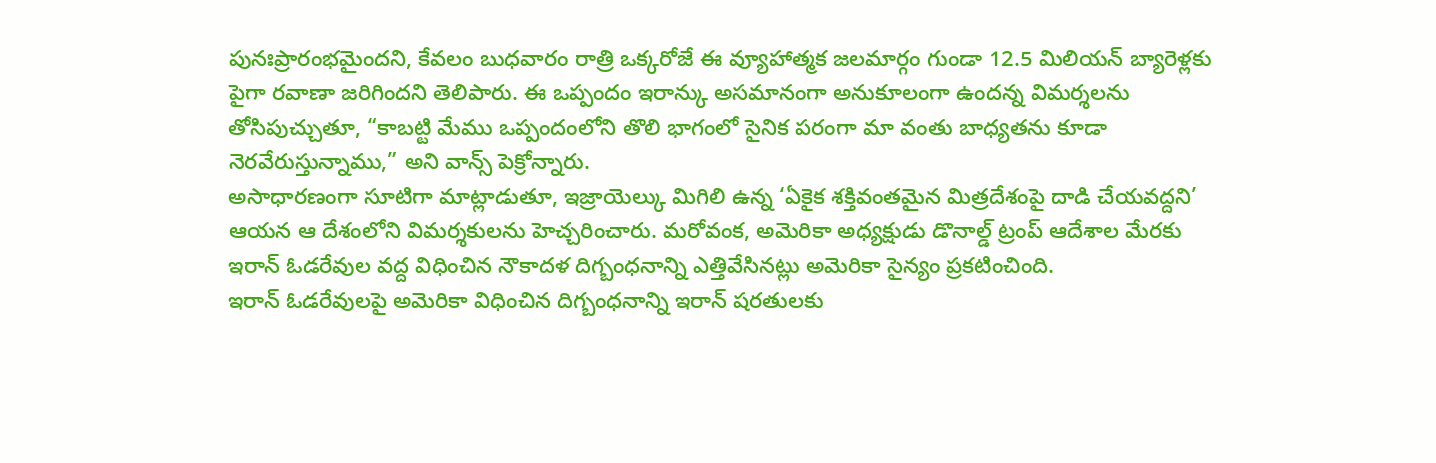పునఃప్రారంభమైందని, కేవలం బుధవారం రాత్రి ఒక్కరోజే ఈ వ్యూహాత్మక జలమార్గం గుండా 12.5 మిలియన్ బ్యారెళ్లకు పైగా రవాణా జరిగిందని తెలిపారు. ఈ ఒప్పందం ఇరాన్కు అసమానంగా అనుకూలంగా ఉందన్న విమర్శలను తోసిపుచ్చుతూ, “కాబట్టి మేము ఒప్పందంలోని తొలి భాగంలో సైనిక పరంగా మా వంతు బాధ్యతను కూడా నెరవేరుస్తున్నాము,” అని వాన్స్ పెక్రోన్నారు.
అసాధారణంగా సూటిగా మాట్లాడుతూ, ఇజ్రాయెల్కు మిగిలి ఉన్న ‘ఏకైక శక్తివంతమైన మిత్రదేశంపై దాడి చేయవద్దని’ ఆయన ఆ దేశంలోని విమర్శకులను హెచ్చరించారు. మరోవంక, అమెరికా అధ్యక్షుడు డొనాల్డ్ ట్రంప్ ఆదేశాల మేరకు ఇరాన్ ఓడరేవుల వద్ద విధించిన నౌకాదళ దిగ్బంధనాన్ని ఎత్తివేసినట్లు అమెరికా సైన్యం ప్రకటించింది.
ఇరాన్ ఓడరేవులపై అమెరికా విధించిన దిగ్బంధనాన్ని ఇరాన్ షరతులకు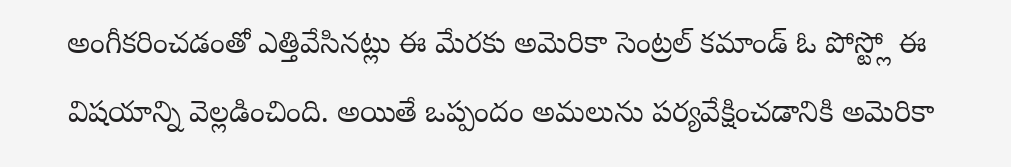అంగీకరించడంతో ఎత్తివేసినట్లు ఈ మేరకు అమెరికా సెంట్రల్ కమాండ్ ఓ పోస్ట్లో ఈ విషయాన్ని వెల్లడించింది. అయితే ఒప్పందం అమలును పర్యవేక్షించడానికి అమెరికా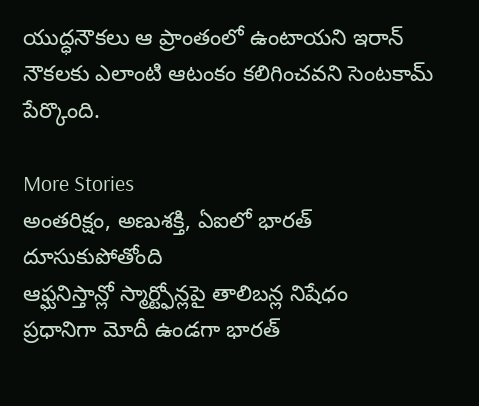యుద్ధనౌకలు ఆ ప్రాంతంలో ఉంటాయని ఇరాన్ నౌకలకు ఎలాంటి ఆటంకం కలిగించవని సెంటకామ్ పేర్కొంది.

More Stories
అంతరిక్షం, అణుశక్తి, ఏఐలో భారత్ దూసుకుపోతోంది
ఆఫ్ఘనిస్తాన్లో స్మార్ట్ఫోన్లపై తాలిబన్ల నిషేధం
ప్రధానిగా మోదీ ఉండగా భారత్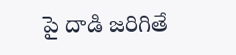పై దాడి జరిగితే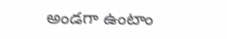అండగా ఉంటాం